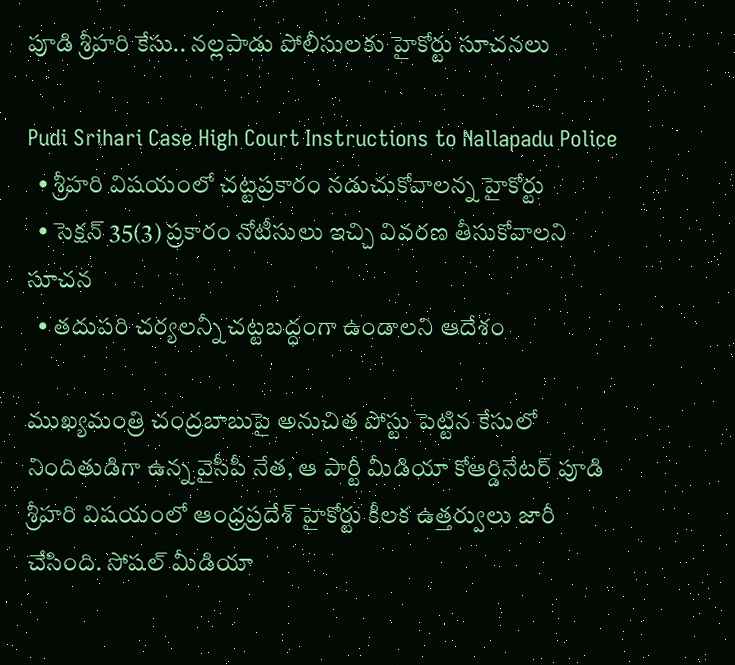పూడి శ్రీహరి కేసు.. నల్లపాడు పోలీసులకు హైకోర్టు సూచనలు

Pudi Srihari Case High Court Instructions to Nallapadu Police
  • శ్రీహరి విషయంలో చట్టప్రకారం నడుచుకోవాలన్న హైకోర్టు
  • సెక్షన్ 35(3) ప్రకారం నోటీసులు ఇచ్చి వివరణ తీసుకోవాలని సూచన
  • తదుపరి చర్యలన్నీ చట్టబద్ధంగా ఉండాలని ఆదేశం

ముఖ్యమంత్రి చంద్రబాబుపై అనుచిత పోస్టు పెట్టిన కేసులో నిందితుడిగా ఉన్న వైసీపీ నేత, ఆ పార్టీ మీడియా కోఆర్డినేటర్ పూడి శ్రీహరి విషయంలో ఆంధ్రప్రదేశ్ హైకోర్టు కీలక ఉత్తర్వులు జారీ చేసింది. సోషల్ మీడియా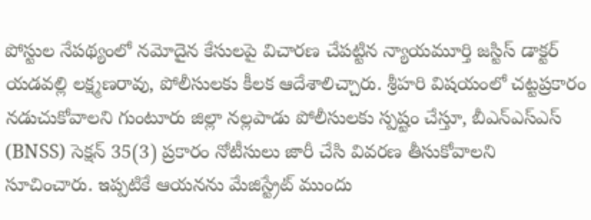పోస్టుల నేపథ్యంలో నమోదైన కేసులపై విచారణ చేపట్టిన న్యాయమూర్తి జస్టిస్ డాక్టర్ యడవల్లి లక్ష్మణరావు, పోలీసులకు కీలక ఆదేశాలిచ్చారు. శ్రీహరి విషయంలో చట్టప్రకారం నడుచుకోవాలని గుంటూరు జిల్లా నల్లపాడు పోలీసులకు స్పష్టం చేస్తూ, బీఎన్ఎస్ఎస్ (BNSS) సెక్షన్ 35(3) ప్రకారం నోటీసులు జారీ చేసి వివరణ తీసుకోవాలని సూచించారు. ఇప్పటికే ఆయనను మేజిస్ట్రేట్ ముందు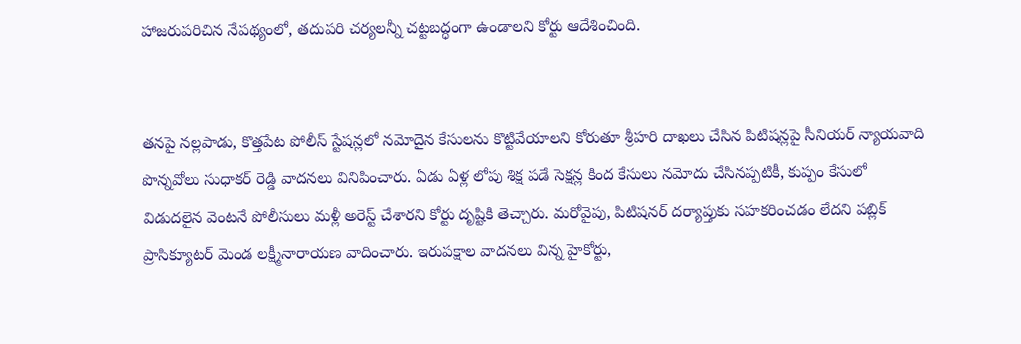హాజరుపరిచిన నేపథ్యంలో, తదుపరి చర్యలన్నీ చట్టబద్ధంగా ఉండాలని కోర్టు ఆదేశించింది.


తనపై నల్లపాడు, కొత్తపేట పోలీస్ స్టేషన్లలో నమోదైన కేసులను కొట్టివేయాలని కోరుతూ శ్రీహరి దాఖలు చేసిన పిటిషన్లపై సీనియర్ న్యాయవాది పొన్నవోలు సుధాకర్ రెడ్డి వాదనలు వినిపించారు. ఏడు ఏళ్ల లోపు శిక్ష పడే సెక్షన్ల కింద కేసులు నమోదు చేసినప్పటికీ, కుప్పం కేసులో విడుదలైన వెంటనే పోలీసులు మళ్లీ అరెస్ట్ చేశారని కోర్టు దృష్టికి తెచ్చారు. మరోవైపు, పిటిషనర్ దర్యాప్తుకు సహకరించడం లేదని పబ్లిక్ ప్రాసిక్యూటర్ మెండ లక్ష్మీనారాయణ వాదించారు. ఇరుపక్షాల వాదనలు విన్న హైకోర్టు,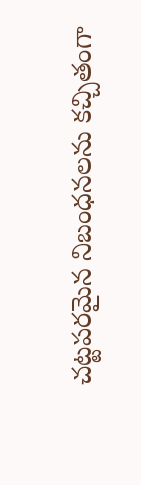చట్టపరమైన నిబంధనలను కచ్చితంగా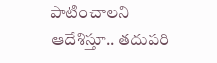పాటించాలని ఆదేశిస్తూ.. తదుపరి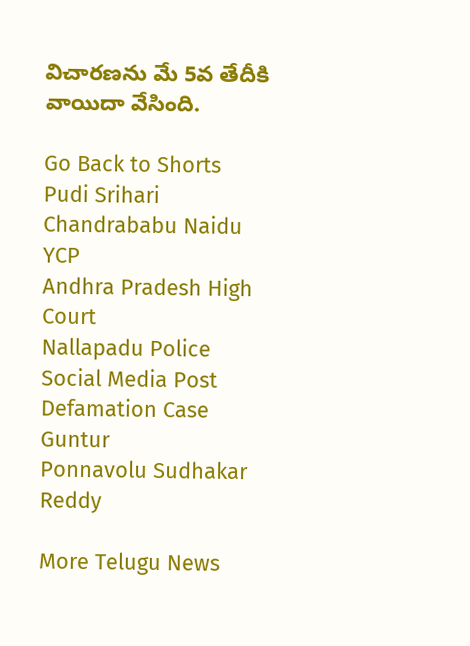విచారణను మే 5వ తేదీకి వాయిదా వేసింది.

Go Back to Shorts
Pudi Srihari
Chandrababu Naidu
YCP
Andhra Pradesh High Court
Nallapadu Police
Social Media Post
Defamation Case
Guntur
Ponnavolu Sudhakar Reddy

More Telugu News